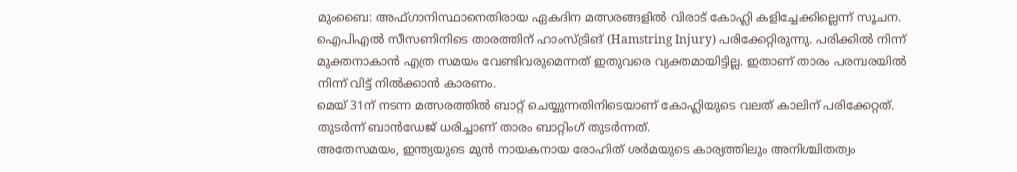മുംബൈ: അഫ്ഗാനിസ്ഥാനെതിരായ ഏകദിന മത്സരങ്ങളിൽ വിരാട് കോഹ്ലി കളിച്ചേക്കില്ലെന്ന് സൂചന. ഐപിഎൽ സീസണിനിടെ താരത്തിന് ഹാംസ്ട്രിങ് (Hamstring Injury) പരിക്കേറ്റിരുന്നു. പരിക്കിൽ നിന്ന് മുക്തനാകാൻ എത്ര സമയം വേണ്ടിവരുമെന്നത് ഇതുവരെ വ്യക്തമായിട്ടില്ല. ഇതാണ് താരം പരമ്പരയിൽ നിന്ന് വിട്ട് നിൽക്കാൻ കാരണം.
മെയ് 31ന് നടന്ന മത്സരത്തിൽ ബാറ്റ് ചെയ്യുന്നതിനിടെയാണ് കോഹ്ലിയുടെ വലത് കാലിന് പരിക്കേറ്റത്. തുടർന്ന് ബാൻഡേജ് ധരിച്ചാണ് താരം ബാറ്റിംഗ് തുടർന്നത്.
അതേസമയം, ഇന്ത്യയുടെ മുൻ നായകനായ രോഹിത് ശർമയുടെ കാര്യത്തിലും അനിശ്ചിതത്വം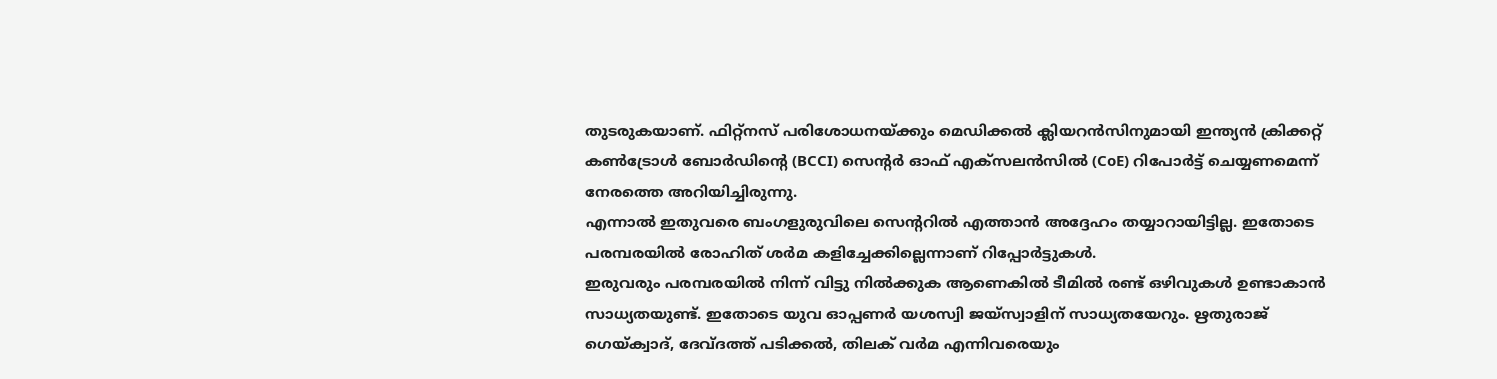തുടരുകയാണ്. ഫിറ്റ്നസ് പരിശോധനയ്ക്കും മെഡിക്കൽ ക്ലിയറൻസിനുമായി ഇന്ത്യൻ ക്രിക്കറ്റ് കൺട്രോൾ ബോർഡിന്റെ (BCCI) സെന്റർ ഓഫ് എക്സലൻസിൽ (CoE) റിപോർട്ട് ചെയ്യണമെന്ന് നേരത്തെ അറിയിച്ചിരുന്നു.
എന്നാൽ ഇതുവരെ ബംഗളുരുവിലെ സെന്ററിൽ എത്താൻ അദ്ദേഹം തയ്യാറായിട്ടില്ല. ഇതോടെ പരമ്പരയിൽ രോഹിത് ശർമ കളിച്ചേക്കില്ലെന്നാണ് റിപ്പോർട്ടുകൾ.
ഇരുവരും പരമ്പരയിൽ നിന്ന് വിട്ടു നിൽക്കുക ആണെകിൽ ടീമിൽ രണ്ട് ഒഴിവുകൾ ഉണ്ടാകാൻ സാധ്യതയുണ്ട്. ഇതോടെ യുവ ഓപ്പണർ യശസ്വി ജയ്സ്വാളിന് സാധ്യതയേറും. ഋതുരാജ് ഗെയ്ക്വാദ്, ദേവ്ദത്ത് പടിക്കൽ, തിലക് വർമ എന്നിവരെയും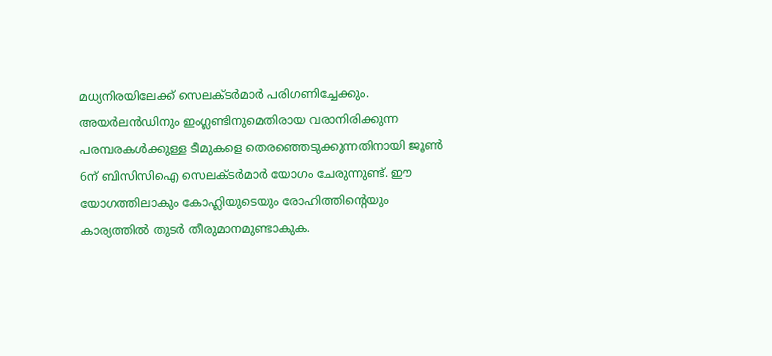മധ്യനിരയിലേക്ക് സെലക്ടർമാർ പരിഗണിച്ചേക്കും.
അയർലൻഡിനും ഇംഗ്ലണ്ടിനുമെതിരായ വരാനിരിക്കുന്ന പരമ്പരകൾക്കുള്ള ടീമുകളെ തെരഞ്ഞെടുക്കുന്നതിനായി ജൂൺ 6ന് ബിസിസിഐ സെലക്ടർമാർ യോഗം ചേരുന്നുണ്ട്. ഈ യോഗത്തിലാകും കോഹ്ലിയുടെയും രോഹിത്തിന്റെയും കാര്യത്തിൽ തുടർ തീരുമാനമുണ്ടാകുക.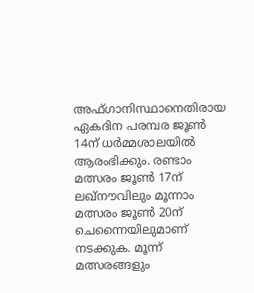അഫ്ഗാനിസ്ഥാനെതിരായ ഏകദിന പരമ്പര ജൂൺ 14ന് ധർമ്മശാലയിൽ ആരംഭിക്കും. രണ്ടാം മത്സരം ജൂൺ 17ന് ലഖ്നൗവിലും മൂന്നാം മത്സരം ജൂൺ 20ന് ചെന്നൈയിലുമാണ് നടക്കുക. മൂന്ന് മത്സരങ്ങളും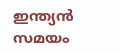ഇന്ത്യൻ സമയം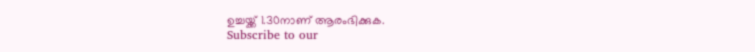ഉച്ചയ്ക്ക് 1.30നാണ് ആരംഭിക്കുക.
Subscribe to our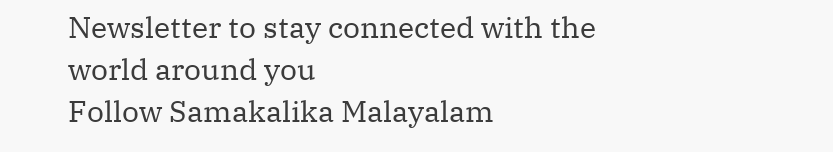Newsletter to stay connected with the world around you
Follow Samakalika Malayalam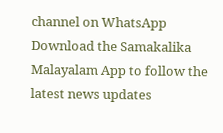channel on WhatsApp
Download the Samakalika Malayalam App to follow the latest news updates